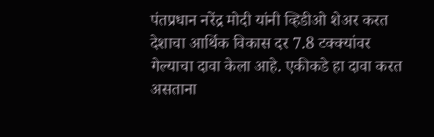पंतप्रधान नरेंद्र मोदी यांनी व्हिडीओ शेअर करत देशाचा आर्थिक विकास दर 7.8 टक्क्यांवर गेल्याचा दावा केला आहे. एकीकडे हा दावा करत असताना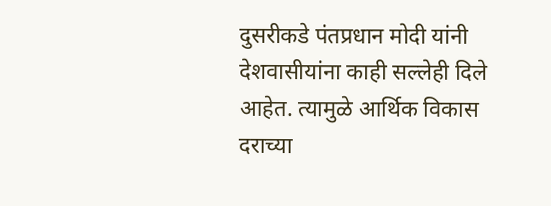दुसरीकडे पंतप्रधान मोदी यांनी देशवासीयांना काही सल्लेही दिले आहेत. त्यामुळे आर्थिक विकास दराच्या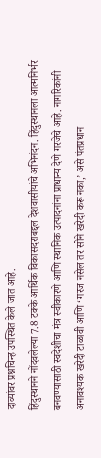दाव्यांवर प्रश्नचिन्ह उपस्थित केले जात आहे.
हिंदुस्थानने नोंदवलेल्या 7.8 टक्के आर्थिक विकासदराबद्दल देशवासीयांचे अभिनंदन. हिंदुस्थानला आत्मनिर्भर बनवण्यासाठी स्वदेशीचा मंत्र स्वीकारणे आणि स्थानिक उत्पादनांना प्राधान्य देणे गरजेचे आहे. नागरिकांनी अनावश्यक खरेदी टाळावी आणि ‘गरज नसेल तर सोने खरेदी करू नका,’ असे पंतप्रधान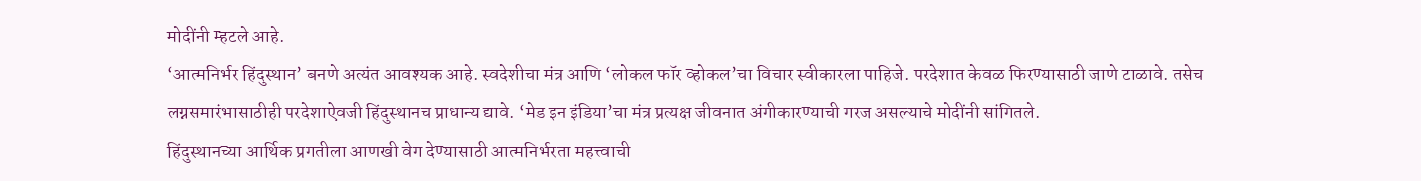मोदींनी म्हटले आहे.
‘आत्मनिर्भर हिंदुस्थान’ बनणे अत्यंत आवश्यक आहे. स्वदेशीचा मंत्र आणि ‘लोकल फॉर व्होकल’चा विचार स्वीकारला पाहिजे. परदेशात केवळ फिरण्यासाठी जाणे टाळावे. तसेच लग्नसमारंभासाठीही परदेशाऐवजी हिंदुस्थानच प्राधान्य द्यावे. ‘मेड इन इंडिया’चा मंत्र प्रत्यक्ष जीवनात अंगीकारण्याची गरज असल्याचे मोदींनी सांगितले.
हिंदुस्थानच्या आर्थिक प्रगतीला आणखी वेग देण्यासाठी आत्मनिर्भरता महत्त्वाची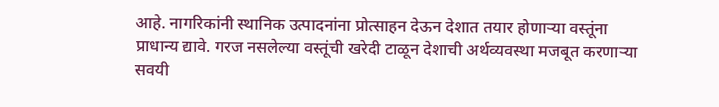आहे. नागरिकांनी स्थानिक उत्पादनांना प्रोत्साहन देऊन देशात तयार होणाऱ्या वस्तूंना प्राधान्य द्यावे. गरज नसलेल्या वस्तूंची खरेदी टाळून देशाची अर्थव्यवस्था मजबूत करणाऱ्या सवयी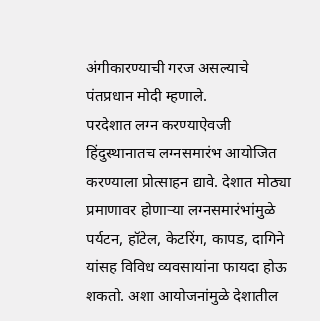अंगीकारण्याची गरज असल्याचे पंतप्रधान मोदी म्हणाले.
परदेशात लग्न करण्याऐवजी हिंदुस्थानातच लग्नसमारंभ आयोजित करण्याला प्रोत्साहन द्यावे. देशात मोठ्या प्रमाणावर होणाऱ्या लग्नसमारंभांमुळे पर्यटन, हॉटेल, केटरिंग, कापड, दागिने यांसह विविध व्यवसायांना फायदा होऊ शकतो. अशा आयोजनांमुळे देशातील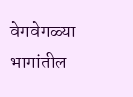वेगवेगळ्या भागांतील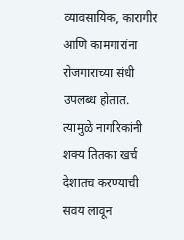व्यावसायिक, कारागीर आणि कामगारांना रोजगाराच्या संधी उपलब्ध होतात. त्यामुळे नागरिकांनी शक्य तितका खर्च देशातच करण्याची सवय लावून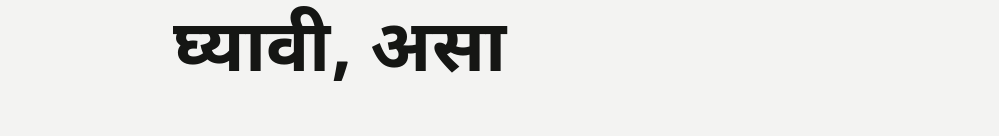घ्यावी, असा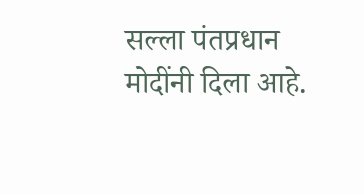सल्ला पंतप्रधान मोदींनी दिला आहे.